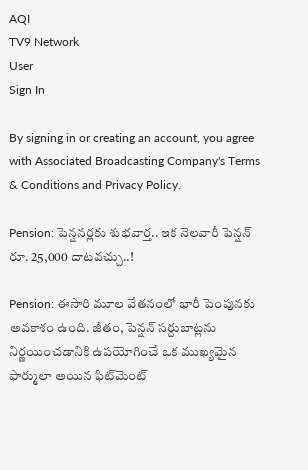AQI
TV9 Network
User
Sign In

By signing in or creating an account, you agree with Associated Broadcasting Company's Terms & Conditions and Privacy Policy.

Pension: పెన్షనర్లకు శుభవార్త.. ఇక నెలవారీ పెన్షన్ రూ. 25,000 దాటవచ్చు..!

Pension: ఈసారి మూల వేతనంలో భారీ పెంపునకు అవకాశం ఉంది. జీతం, పెన్షన్ సర్దుబాట్లను నిర్ణయించడానికి ఉపయోగించే ఒక ముఖ్యమైన ఫార్ములా అయిన ఫిట్‌మెంట్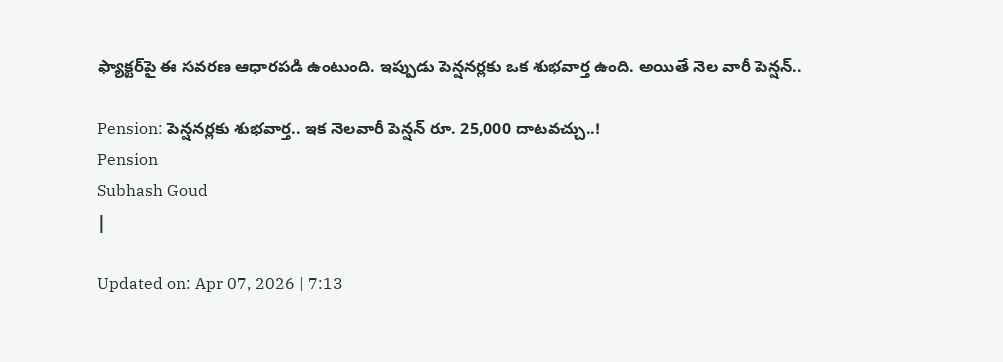ఫ్యాక్టర్‌పై ఈ సవరణ ఆధారపడి ఉంటుంది. ఇప్పుడు పెన్షనర్లకు ఒక శుభవార్త ఉంది. అయితే నెల వారీ పెన్షన్..

Pension: పెన్షనర్లకు శుభవార్త.. ఇక నెలవారీ పెన్షన్ రూ. 25,000 దాటవచ్చు..!
Pension
Subhash Goud
|

Updated on: Apr 07, 2026 | 7:13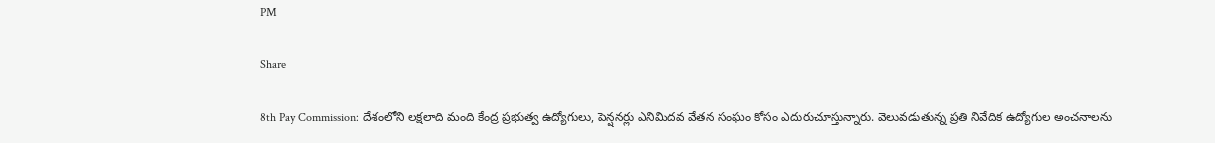PM

Share

8th Pay Commission: దేశంలోని లక్షలాది మంది కేంద్ర ప్రభుత్వ ఉద్యోగులు, పెన్షనర్లు ఎనిమిదవ వేతన సంఘం కోసం ఎదురుచూస్తున్నారు. వెలువడుతున్న ప్రతి నివేదిక ఉద్యోగుల అంచనాలను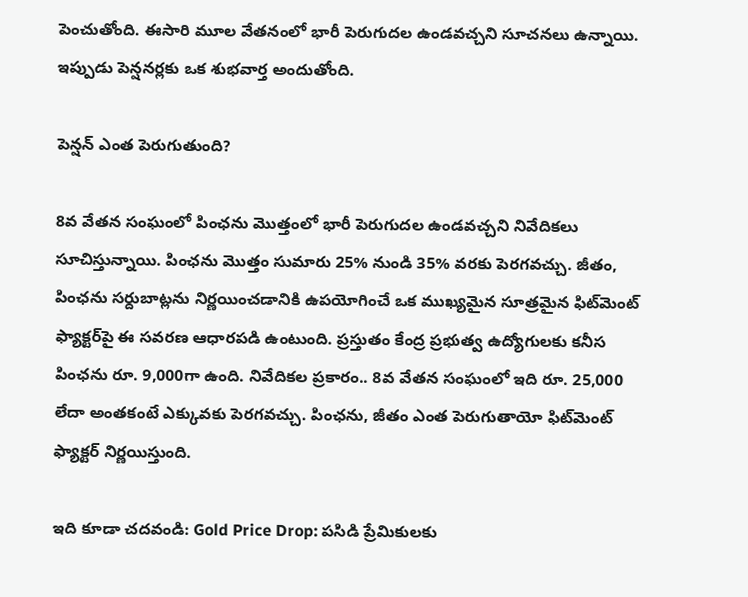పెంచుతోంది. ఈసారి మూల వేతనంలో భారీ పెరుగుదల ఉండవచ్చని సూచనలు ఉన్నాయి. ఇప్పుడు పెన్షనర్లకు ఒక శుభవార్త అందుతోంది.

పెన్షన్ ఎంత పెరుగుతుంది?

8వ వేతన సంఘంలో పింఛను మొత్తంలో భారీ పెరుగుదల ఉండవచ్చని నివేదికలు సూచిస్తున్నాయి. పింఛను మొత్తం సుమారు 25% నుండి 35% వరకు పెరగవచ్చు. జీతం, పింఛను సర్దుబాట్లను నిర్ణయించడానికి ఉపయోగించే ఒక ముఖ్యమైన సూత్రమైన ఫిట్‌మెంట్ ఫ్యాక్టర్‌పై ఈ సవరణ ఆధారపడి ఉంటుంది. ప్రస్తుతం కేంద్ర ప్రభుత్వ ఉద్యోగులకు కనీస పింఛను రూ. 9,000గా ఉంది. నివేదికల ప్రకారం.. 8వ వేతన సంఘంలో ఇది రూ. 25,000 లేదా అంతకంటే ఎక్కువకు పెరగవచ్చు. పింఛను, జీతం ఎంత పెరుగుతాయో ఫిట్‌మెంట్ ఫ్యాక్టర్ నిర్ణయిస్తుంది.

ఇది కూడా చదవండి: Gold Price Drop: పసిడి ప్రేమికులకు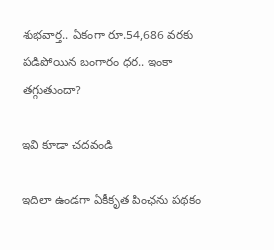శుభవార్త.. ఏకంగా రూ.54,686 వరకు పడిపోయిన బంగారం ధర.. ఇంకా తగ్గుతుందా?

ఇవి కూడా చదవండి

ఇదిలా ఉండగా ఏకీకృత పింఛను పథకం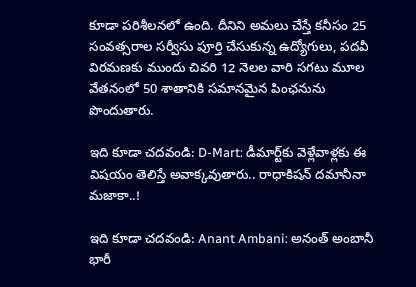కూడా పరిశీలనలో ఉంది. దీనిని అమలు చేస్తే కనీసం 25 సంవత్సరాల సర్వీసు పూర్తి చేసుకున్న ఉద్యోగులు, పదవీ విరమణకు ముందు చివరి 12 నెలల వారి సగటు మూల వేతనంలో 50 శాతానికి సమానమైన పింఛనును పొందుతారు.

ఇది కూడా చదవండి: D-Mart: డీమార్ట్‌కు వెళ్లేవాళ్లకు ఈ విషయం తెలిస్తే అవాక్కవుతారు.. రాధాకిషన్ దమానీనా మజాకా..!

ఇది కూడా చదవండి: Anant Ambani: అనంత్ అంబానీ భారీ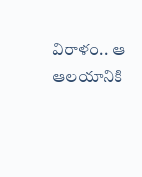విరాళం.. ఆ ఆలయానికి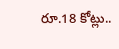రూ.18 కోట్లు..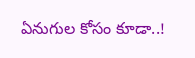ఏనుగుల కోసం కూడా..!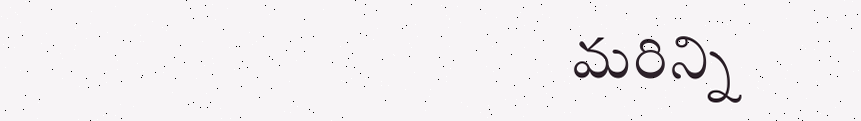మరిన్ని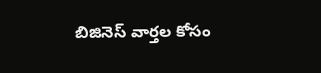బిజినెస్ వార్తల కోసం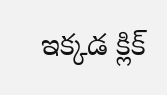ఇక్కడ క్లిక్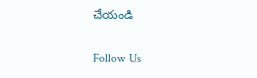చేయండి

Follow Us